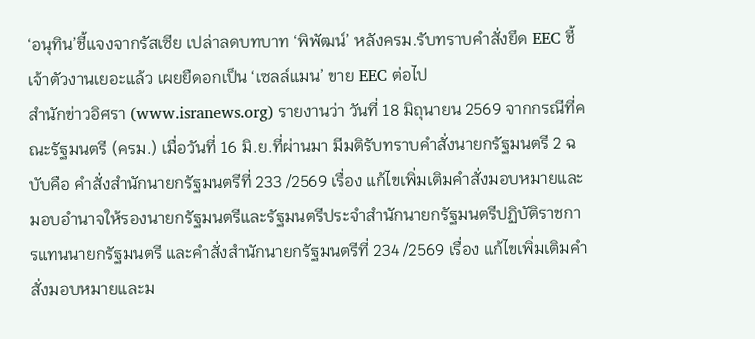‘อนุทิน’ชี้แจงจากรัสเซีย เปล่าลดบทบาท ‘พิพัฒน์’ หลังครม.รับทราบคำสั่งยึด EEC ชี้เจ้าตัวงานเยอะแล้ว เผยยืดอกเป็น ‘เซลล์แมน’ ขาย EEC ต่อไป
สำนักข่าวอิศรา (www.isranews.org) รายงานว่า วันที่ 18 มิถุนายน 2569 จากกรณีที่คณะรัฐมนตรี (ครม.) เมื่อวันที่ 16 มิ.ย.ที่ผ่านมา มีมติรับทราบคำสั่งนายกรัฐมนตรี 2 ฉบับคือ คำสั่งสำนักนายกรัฐมนตรีที่ 233 /2569 เรื่อง แก้ไขเพิ่มเติมคำสั่งมอบหมายและมอบอำนาจให้รองนายกรัฐมนตรีและรัฐมนตรีประจำสำนักนายกรัฐมนตรีปฏิบัติราชการแทนนายกรัฐมนตรี และคำสั่งสำนักนายกรัฐมนตรีที่ 234 /2569 เรื่อง แก้ไขเพิ่มเติมคำสั่งมอบหมายและม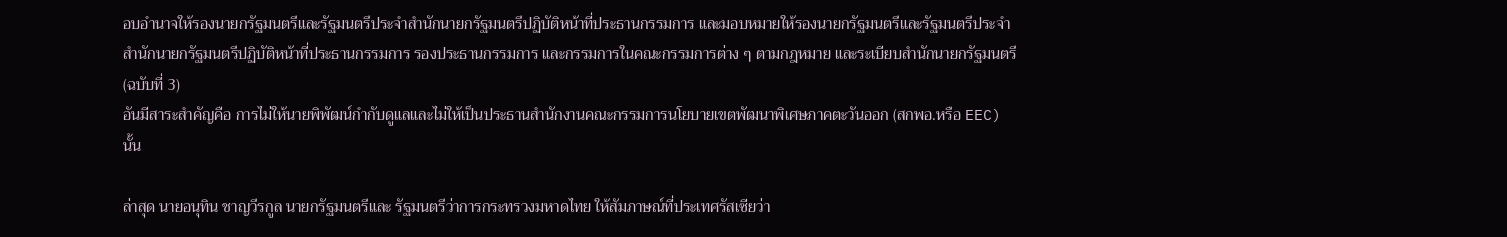อบอำนาจให้รองนายกรัฐมนตรีและรัฐมนตรีประจำสำนักนายกรัฐมนตรีปฏิบัติหน้าที่ประธานกรรมการ และมอบหมายให้รองนายกรัฐมนตรีและรัฐมนตรีประจำสำนักนายกรัฐมนตรีปฏิบัติหน้าที่ประธานกรรมการ รองประธานกรรมการ และกรรมการในคณะกรรมการต่าง ๆ ตามกฎหมาย และระเบียบสำนักนายกรัฐมนตรี (ฉบับที่ 3)
อันมีสาระสำคัญคือ การไม่ให้นายพิพัฒน์กำกับดูแลและไม่ให้เป็นประธานสำนักงานคณะกรรมการนโยบายเขตพัฒนาพิเศษภาคตะวันออก (สกพอ.หรือ EEC) นั้น

ล่าสุด นายอนุทิน ชาญวีรกูล นายกรัฐมนตรีและ รัฐมนตรีว่าการกระทรวงมหาดไทย ให้สัมภาษณ์ที่ประเทศรัสเซียว่า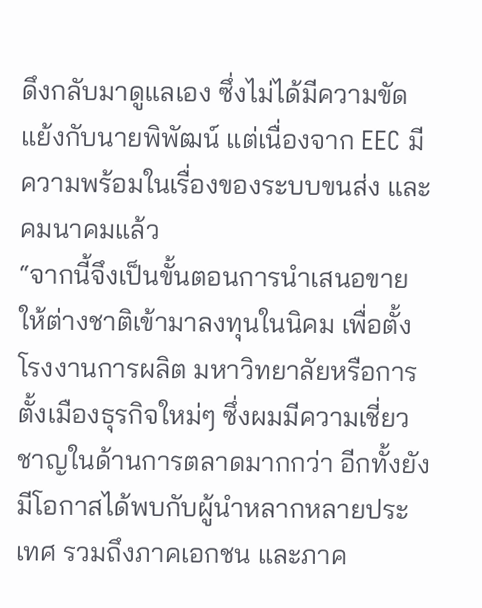ดึงกลับมาดูแลเอง ซึ่งไม่ได้มีความขัดแย้งกับนายพิพัฒน์ แต่เนื่องจาก EEC มีความพร้อมในเรื่องของระบบขนส่ง และคมนาคมแล้ว
“จากนี้จึงเป็นขั้นตอนการนำเสนอขายให้ต่างชาติเข้ามาลงทุนในนิคม เพื่อตั้งโรงงานการผลิต มหาวิทยาลัยหรือการตั้งเมืองธุรกิจใหม่ๆ ซึ่งผมมีความเชี่ยวชาญในด้านการตลาดมากกว่า อีกทั้งยังมีโอกาสได้พบกับผู้นำหลากหลายประเทศ รวมถึงภาคเอกชน และภาค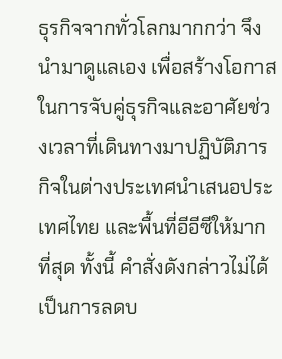ธุรกิจจากทั่วโลกมากกว่า จึงนำมาดูแลเอง เพื่อสร้างโอกาสในการจับคู่ธุรกิจและอาศัยช่วงเวลาที่เดินทางมาปฏิบัติภารกิจในต่างประเทศนำเสนอประเทศไทย และพื้นที่อีอีซีให้มากที่สุด ทั้งนี้ คำสั่งดังกล่าวไม่ได้เป็นการลดบ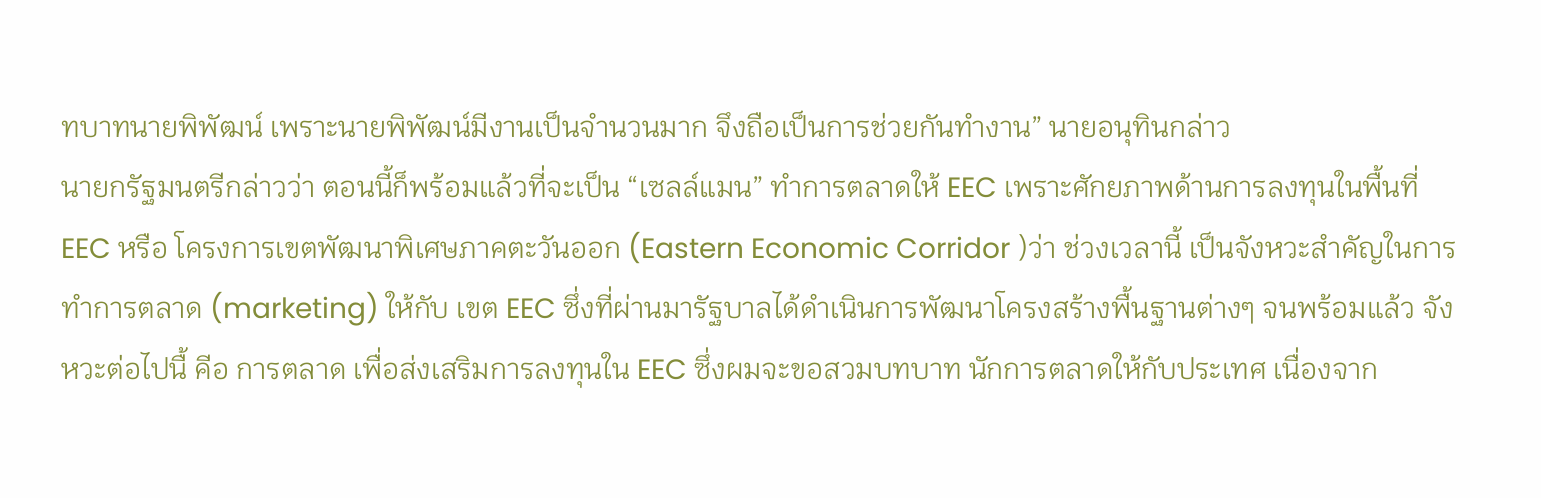ทบาทนายพิพัฒน์ เพราะนายพิพัฒน์มีงานเป็นจำนวนมาก จึงถือเป็นการช่วยกันทำงาน” นายอนุทินกล่าว
นายกรัฐมนตรีกล่าวว่า ตอนนี้ก็พร้อมแล้วที่จะเป็น “เซลล์แมน” ทำการตลาดให้ EEC เพราะศักยภาพด้านการลงทุนในพื้นที่ EEC หรือ โครงการเขตพัฒนาพิเศษภาคตะวันออก (Eastern Economic Corridor )ว่า ช่วงเวลานี้ เป็นจังหวะสำคัญในการทำการตลาด (marketing) ให้กับ เขต EEC ซึ่งที่ผ่านมารัฐบาลได้ดำเนินการพัฒนาโครงสร้างพื้นฐานต่างๆ จนพร้อมแล้ว จังหวะต่อไปนื้ คีอ การตลาด เพื่อส่งเสริมการลงทุนใน EEC ซึ่งผมจะขอสวมบทบาท นักการตลาดให้กับประเทศ เนื่องจาก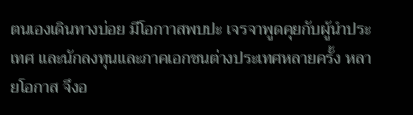ตนเองเดินทางบ่อย มีโอกาาสพบปะ เจรจาพูดคุยกับผู้นำประเทศ และนักลงทุนและภาคเอกชนต่างประเทศหลายครั้ง หลายโอกาส จึงอ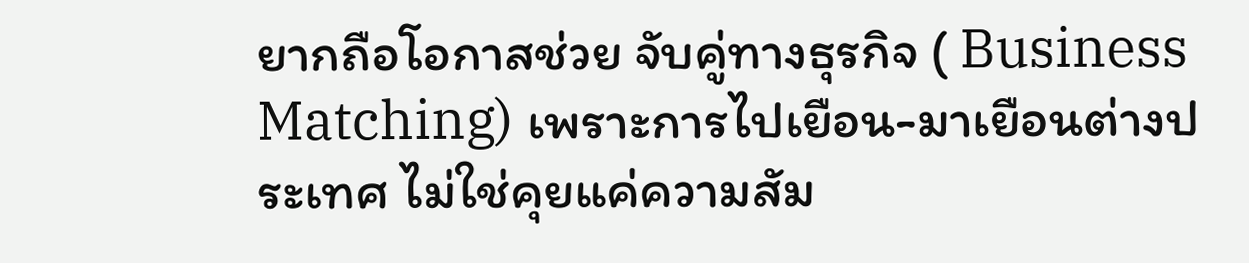ยากถือโอกาสช่วย จับคู่ทางธุรกิจ ( Business Matching) เพราะการไปเยือน-มาเยือนต่างประเทศ ไม่ใช่คุยแค่ความสัม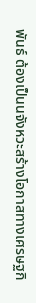พันธ์ ต้องเป็นนจังหวะสร้างโอกาสทางเศรษฐกิ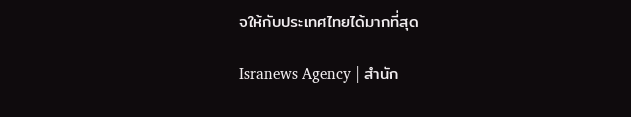จให้กับประเทศไทยได้มากที่สุด

Isranews Agency | สำนัก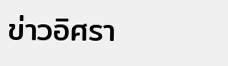ข่าวอิศรา